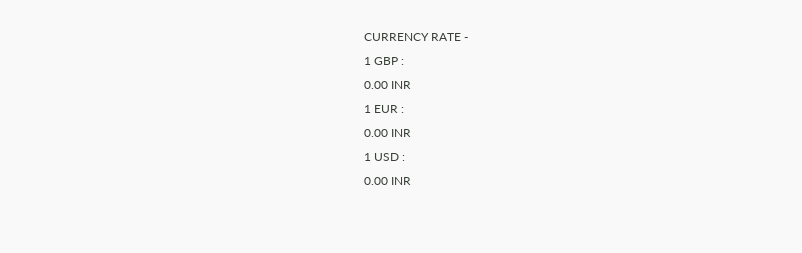CURRENCY RATE -
1 GBP :
0.00 INR
1 EUR :
0.00 INR
1 USD :
0.00 INR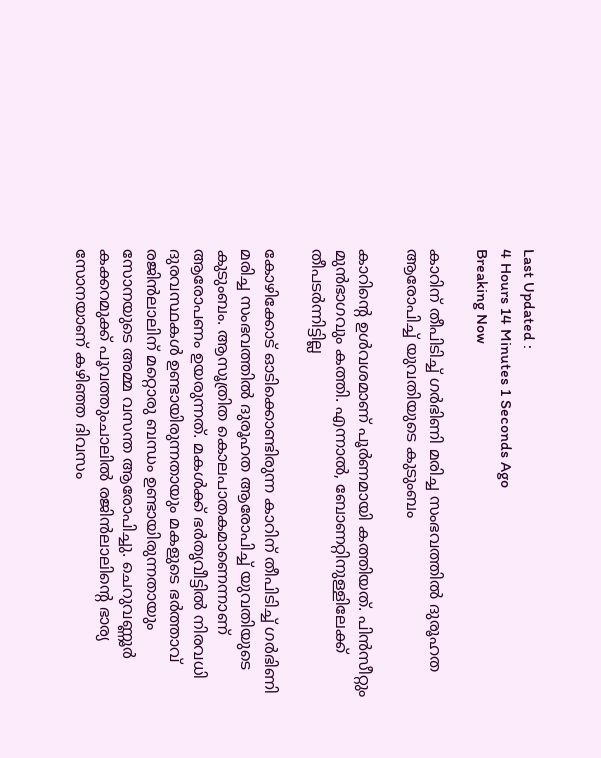Last Updated :
4 Hours 14 Minutes 1 Seconds Ago
Breaking Now

കാറിന് തീപിടിച്ച് ഗര്‍ഭിണി മരിച്ച സംഭവത്തില്‍ ദുരൂഹത ആരോപിച്ച് യുവതിയുടെ കുടുംബം

കാറിന്റെ ഉള്‍വശമാണ് പൂര്‍ണമായി കത്തിയത്. പിന്‍സീറ്റും മുന്‍ഭാഗവും കത്തി. എന്നാല്‍, ബോണറ്റിനുള്ളിലേക്ക് തീപടര്‍ന്നിട്ടില്ല

കോഴിക്കോട് ഓടിക്കൊണ്ടിരുന്ന കാറിന് തീപിടിച്ച് ഗര്‍ഭിണി മരിച്ച സംഭവത്തില്‍ ദുരൂഹത ആരോപിച്ച് യുവതിയുടെ കുടുംബം. ആസൂത്രിത കൊലപാതകമാണെന്നാണ് ആരോപണം ഉയരുന്നത്. മകള്‍ക്ക് ഭര്‍തൃവീട്ടില്‍ നിരവധി ദുരവസ്ഥകള്‍ ഉണ്ടായിരുന്നതായും മകളുടെ ഭര്‍ത്താവ് രജിന്‍ലാലിന് മറ്റൊരു ബന്ധം ഉണ്ടായിരുന്നതായും സോനയുടെ അമ്മ വസന്ത ആരോപിച്ചു. ചെറുവണ്ണൂര്‍ കക്കറമുക്ക് പൂവത്തുംചാലില്‍ രജിന്‍ലാലിന്റെ ഭാര്യ സോനയാണ് കഴിഞ്ഞ ദിവസം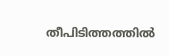തീപിടിത്തത്തില്‍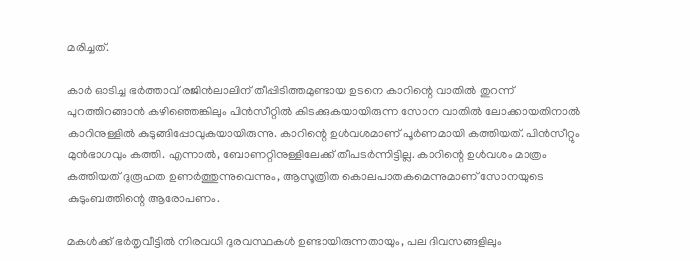മരിച്ചത്.

കാര്‍ ഓടിച്ച ഭര്‍ത്താവ് രജിന്‍ലാലിന് തീപ്പിടിത്തമുണ്ടായ ഉടനെ കാറിന്റെ വാതില്‍ തുറന്ന് പുറത്തിറങ്ങാന്‍ കഴിഞ്ഞെങ്കിലും പിന്‍സീറ്റില്‍ കിടക്കുകയായിരുന്ന സോന വാതില്‍ ലോക്കായതിനാല്‍ കാറിനുള്ളില്‍ കുടുങ്ങിപ്പോവുകയായിരുന്നു. കാറിന്റെ ഉള്‍വശമാണ് പൂര്‍ണമായി കത്തിയത്. പിന്‍സീറ്റും മുന്‍ഭാഗവും കത്തി. എന്നാല്‍, ബോണറ്റിനുള്ളിലേക്ക് തീപടര്‍ന്നിട്ടില്ല. കാറിന്റെ ഉള്‍വശം മാത്രം കത്തിയത് ദുരൂഹത ഉണര്‍ത്തുന്നുവെന്നും, ആസൂത്രിത കൊലപാതകമെന്നുമാണ് സോനയുടെ കുടുംബത്തിന്റെ ആരോപണം.

മകള്‍ക്ക് ഭര്‍തൃവീട്ടില്‍ നിരവധി ദുരവസ്ഥകള്‍ ഉണ്ടായിരുന്നതായും, പല ദിവസങ്ങളിലും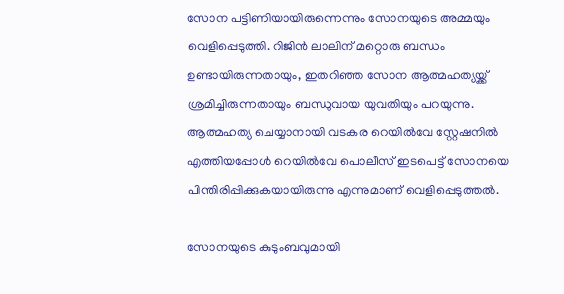സോന പട്ടിണിയായിരുന്നെന്നും സോനയുടെ അമ്മയും വെളിപ്പെടുത്തി. റിജിന്‍ ലാലിന് മറ്റൊരു ബന്ധം ഉണ്ടായിരുന്നതായും, ഇതറിഞ്ഞ സോന ആത്മഹത്യയ്ക്ക് ശ്രമിച്ചിരുന്നതായും ബന്ധുവായ യുവതിയും പറയുന്നു. ആത്മഹത്യ ചെയ്യാനായി വടകര റെയില്‍വേ സ്റ്റേഷനില്‍ എത്തിയപ്പോള്‍ റെയില്‍വേ പൊലീസ് ഇടപെട്ട് സോനയെ പിന്തിരിപ്പിക്കുകയായിരുന്നു എന്നുമാണ് വെളിപ്പെടുത്തല്‍.

സോനയുടെ കുടുംബവുമായി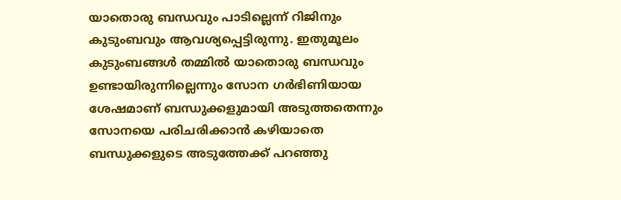യാതൊരു ബന്ധവും പാടില്ലെന്ന് റിജിനും കുടുംബവും ആവശ്യപ്പെട്ടിരുന്നു. ഇതുമൂലം കുടുംബങ്ങള്‍ തമ്മില്‍ യാതൊരു ബന്ധവും ഉണ്ടായിരുന്നില്ലെന്നും സോന ഗര്‍ഭിണിയായ ശേഷമാണ് ബന്ധുക്കളുമായി അടുത്തതെന്നും സോനയെ പരിചരിക്കാന്‍ കഴിയാതെ ബന്ധുക്കളുടെ അടുത്തേക്ക് പറഞ്ഞു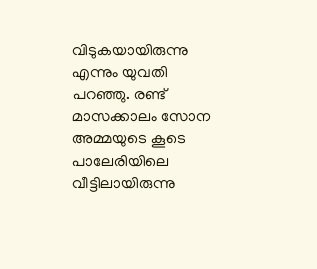വിടുകയായിരുന്നു എന്നും യുവതി പറഞ്ഞു. രണ്ട് മാസക്കാലം സോന അമ്മയുടെ കൂടെ പാലേരിയിലെ വീട്ടിലായിരുന്നു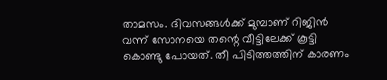താമസം. ദിവസങ്ങള്‍ക്ക് മുമ്പാണ് റിജിന്‍ വന്ന് സോനയെ തന്റെ വീട്ടിലേക്ക് കൂട്ടി കൊണ്ടു പോയത്. തീ പിടിത്തത്തിന് കാരണം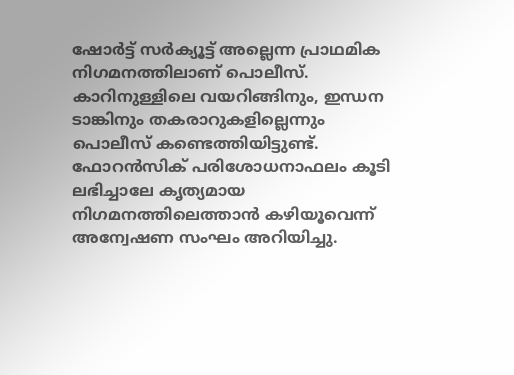ഷോര്‍ട്ട് സര്‍ക്യൂട്ട് അല്ലെന്ന പ്രാഥമിക നിഗമനത്തിലാണ് പൊലീസ്. കാറിനുള്ളിലെ വയറിങ്ങിനും, ഇന്ധന ടാങ്കിനും തകരാറുകളില്ലെന്നും പൊലീസ് കണ്ടെത്തിയിട്ടുണ്ട്. ഫോറന്‍സിക് പരിശോധനാഫലം കൂടി ലഭിച്ചാലേ കൃത്യമായ നിഗമനത്തിലെത്താന്‍ കഴിയൂവെന്ന് അന്വേഷണ സംഘം അറിയിച്ചു.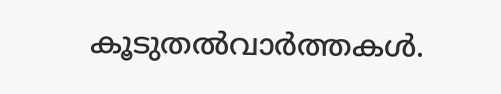കൂടുതല്‍വാര്‍ത്തകള്‍.